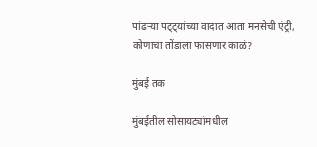पांढऱ्या पट्ट्यांच्या वादात आता मनसेची एंट्री, कोणाचा तोंडाला फासणार काळं?

मुंबई तक

मुंबईतील सोसायट्यांमधील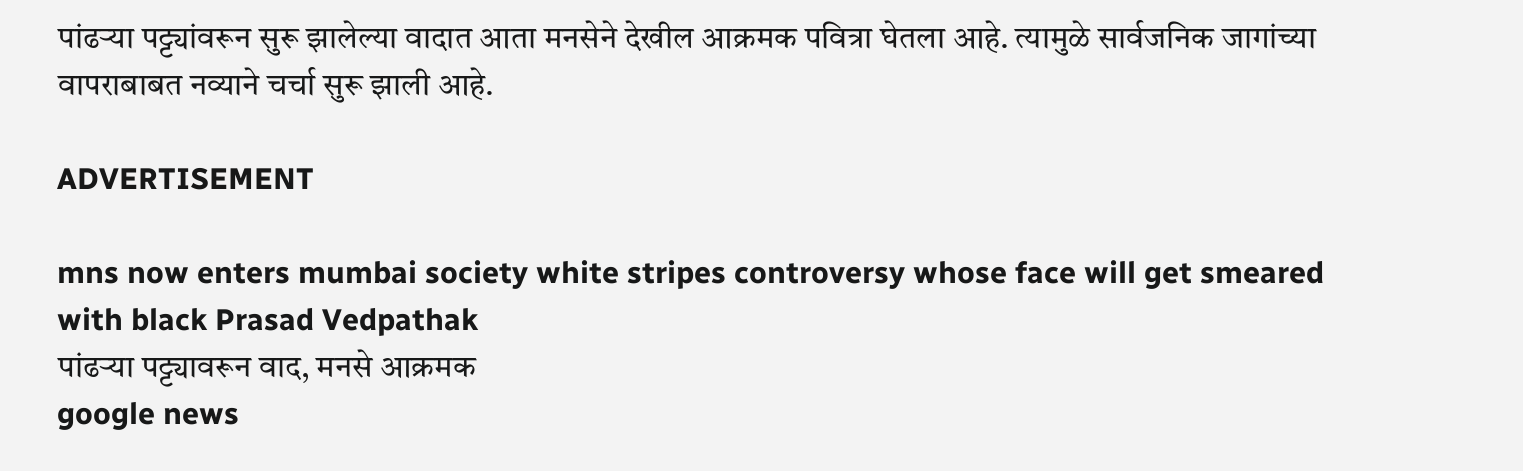पांढऱ्या पट्ट्यांवरून सुरू झालेल्या वादात आता मनसेने देखील आक्रमक पवित्रा घेतला आहे. त्यामुळे सार्वजनिक जागांच्या वापराबाबत नव्याने चर्चा सुरू झाली आहे.

ADVERTISEMENT

mns now enters mumbai society white stripes controversy whose face will get smeared with black Prasad Vedpathak
पांढऱ्या पट्ट्यावरून वाद, मनसे आक्रमक
google news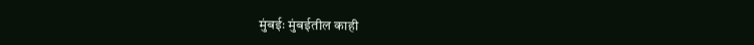मुंबईः मुंबईतील काही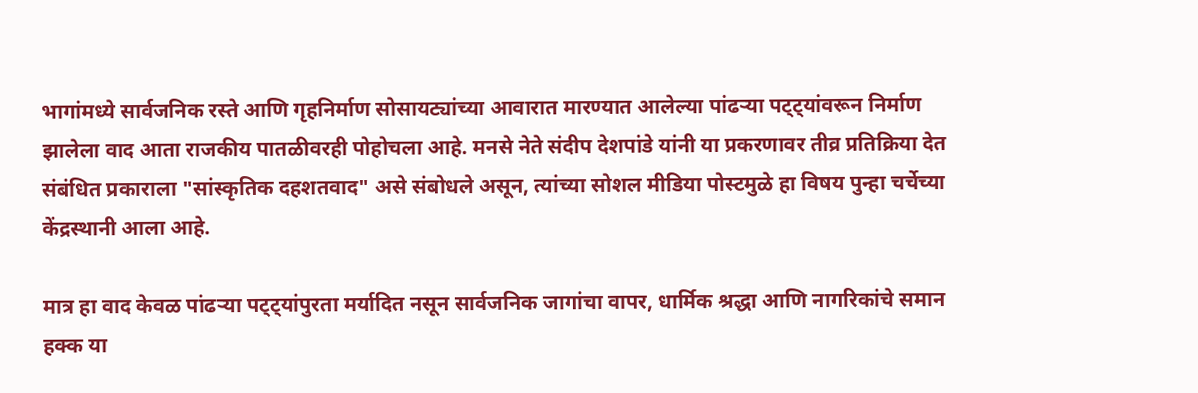भागांमध्ये सार्वजनिक रस्ते आणि गृहनिर्माण सोसायट्यांच्या आवारात मारण्यात आलेल्या पांढऱ्या पट्ट्यांवरून निर्माण झालेला वाद आता राजकीय पातळीवरही पोहोचला आहे. मनसे नेते संदीप देशपांडे यांनी या प्रकरणावर तीव्र प्रतिक्रिया देत संबंधित प्रकाराला "सांस्कृतिक दहशतवाद" असे संबोधले असून, त्यांच्या सोशल मीडिया पोस्टमुळे हा विषय पुन्हा चर्चेच्या केंद्रस्थानी आला आहे.

मात्र हा वाद केवळ पांढऱ्या पट्ट्यांपुरता मर्यादित नसून सार्वजनिक जागांचा वापर, धार्मिक श्रद्धा आणि नागरिकांचे समान हक्क या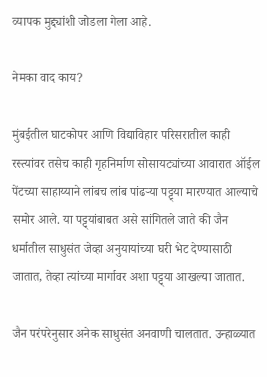व्यापक मुद्द्यांशी जोडला गेला आहे.

नेमका वाद काय?

मुंबईतील घाटकोपर आणि विद्याविहार परिसरातील काही रस्त्यांवर तसेच काही गृहनिर्माण सोसायट्यांच्या आवारात ऑईल पेंटच्या साहाय्याने लांबच लांब पांढऱ्या पट्ट्या मारण्यात आल्याचे समोर आले. या पट्ट्यांबाबत असे सांगितले जाते की जैन धर्मातील साधुसंत जेव्हा अनुयायांच्या घरी भेट देण्यासाठी जातात, तेव्हा त्यांच्या मार्गावर अशा पट्ट्या आखल्या जातात.

जैन परंपरेनुसार अनेक साधुसंत अनवाणी चालतात. उन्हाळ्यात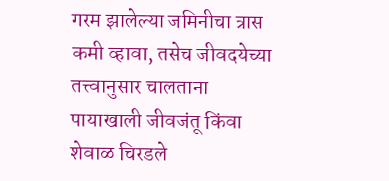गरम झालेल्या जमिनीचा त्रास कमी व्हावा, तसेच जीवदयेच्या तत्त्वानुसार चालताना पायाखाली जीवजंतू किंवा शेवाळ चिरडले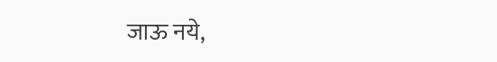जाऊ नये,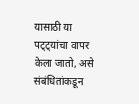यासाठी या पट्ट्यांचा वापर केला जातो, असे संबंधितांकडून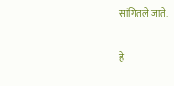सांगितले जाते.

हे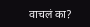वाचलं का?